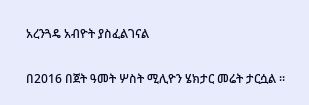አረንጓዴ አብዮት ያስፈልገናል

በ2016 በጀት ዓመት ሦስት ሚሊዮን ሄክታር መሬት ታርሷል ።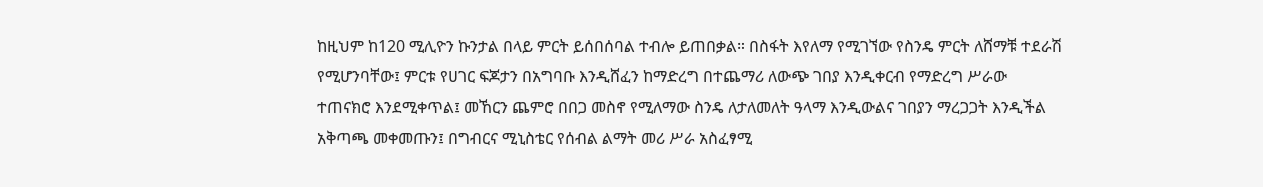ከዚህም ከ120 ሚሊዮን ኩንታል በላይ ምርት ይሰበሰባል ተብሎ ይጠበቃል። በስፋት እየለማ የሚገኘው የስንዴ ምርት ለሸማቹ ተደራሽ የሚሆንባቸው፤ ምርቱ የሀገር ፍጆታን በአግባቡ እንዲሸፈን ከማድረግ በተጨማሪ ለውጭ ገበያ እንዲቀርብ የማድረግ ሥራው ተጠናክሮ እንደሚቀጥል፤ መኸርን ጨምሮ በበጋ መስኖ የሚለማው ስንዴ ለታለመለት ዓላማ እንዲውልና ገበያን ማረጋጋት እንዲችል አቅጣጫ መቀመጡን፤ በግብርና ሚኒስቴር የሰብል ልማት መሪ ሥራ አስፈፃሚ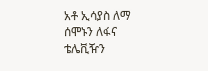አቶ ኢሳያስ ለማ ሰሞኑን ለፋና ቴሌቪዥን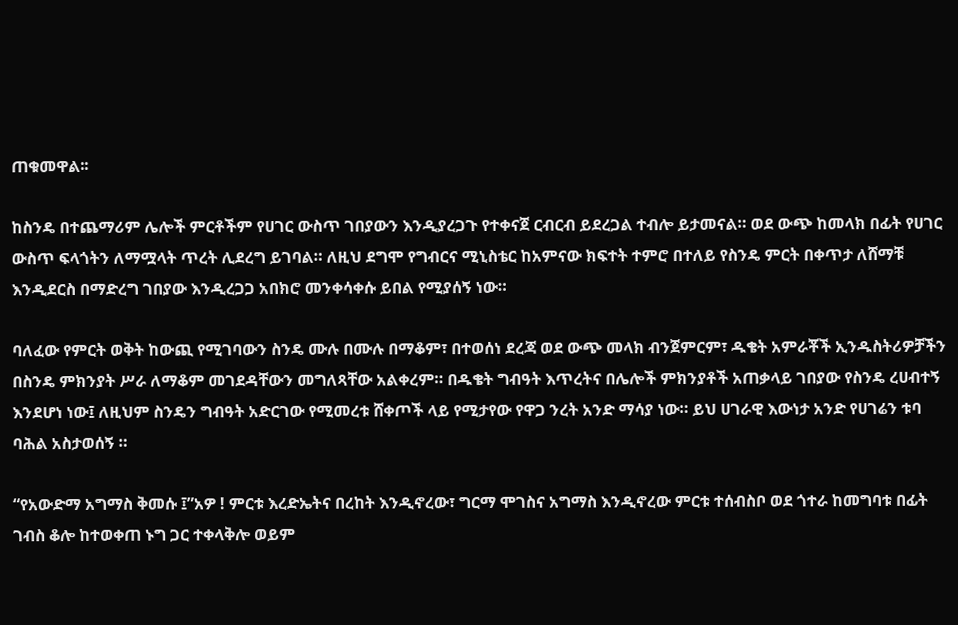ጠቁመዋል፡፡

ከስንዴ በተጨማሪም ሌሎች ምርቶችም የሀገር ውስጥ ገበያውን እንዲያረጋጉ የተቀናጀ ርብርብ ይደረጋል ተብሎ ይታመናል። ወደ ውጭ ከመላክ በፊት የሀገር ውስጥ ፍላጎትን ለማሟላት ጥረት ሊደረግ ይገባል። ለዚህ ደግሞ የግብርና ሚኒስቴር ከአምናው ክፍተት ተምሮ በተለይ የስንዴ ምርት በቀጥታ ለሸማቹ እንዲደርስ በማድረግ ገበያው እንዲረጋጋ አበክሮ መንቀሳቀሱ ይበል የሚያሰኝ ነው።

ባለፈው የምርት ወቅት ከውጪ የሚገባውን ስንዴ ሙሉ በሙሉ በማቆም፣ በተወሰነ ደረጃ ወደ ውጭ መላክ ብንጀምርም፣ ዱቄት አምራቾች ኢንዱስትሪዎቻችን በስንዴ ምክንያት ሥራ ለማቆም መገደዳቸውን መግለጻቸው አልቀረም። በዱቄት ግብዓት እጥረትና በሌሎች ምክንያቶች አጠቃላይ ገበያው የስንዴ ረሀብተኝ እንደሆነ ነው፤ ለዚህም ስንዴን ግብዓት አድርገው የሚመረቱ ሸቀጦች ላይ የሚታየው የዋጋ ንረት አንድ ማሳያ ነው። ይህ ሀገራዊ እውነታ አንድ የሀገሬን ቱባ ባሕል አስታወሰኝ ።

“የአውድማ አግማስ ቅመሱ ፤”አዎ ! ምርቱ እረድኤትና በረከት እንዲኖረው፣ ግርማ ሞገስና አግማስ እንዲኖረው ምርቱ ተሰብስቦ ወደ ጎተራ ከመግባቱ በፊት ገብስ ቆሎ ከተወቀጠ ኑግ ጋር ተቀላቅሎ ወይም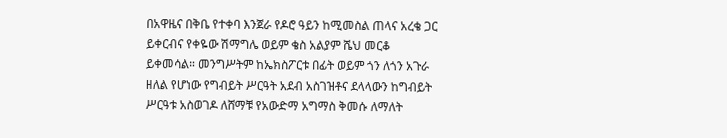በአዋዜና በቅቤ የተቀባ እንጀራ የዶሮ ዓይን ከሚመስል ጠላና አረቄ ጋር ይቀርብና የቀዬው ሽማግሌ ወይም ቄስ አልያም ሼህ መርቆ ይቀመሳል። መንግሥትም ከኤክስፖርቱ በፊት ወይም ጎን ለጎን አጉራ ዘለል የሆነው የግብይት ሥርዓት አደብ አስገዝቶና ደላላውን ከግብይት ሥርዓቱ አስወገዶ ለሸማቹ የአውድማ አግማስ ቅመሱ ለማለት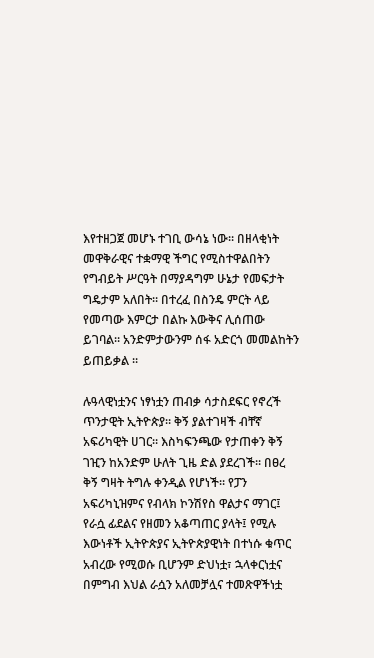እየተዘጋጀ መሆኑ ተገቢ ውሳኔ ነው። በዘላቂነት መዋቅራዊና ተቋማዊ ችግር የሚስተዋልበትን የግብይት ሥርዓት በማያዳግም ሁኔታ የመፍታት ግዴታም አለበት። በተረፈ በስንዴ ምርት ላይ የመጣው እምርታ በልኩ እውቅና ሊሰጠው ይገባል። አንድምታውንም ሰፋ አድርጎ መመልከትን ይጠይቃል ።

ሉዓላዊነቷንና ነፃነቷን ጠብቃ ሳታስደፍር የኖረች ጥንታዊት ኢትዮጵያ። ቅኝ ያልተገዛች ብቸኛ አፍሪካዊት ሀገር። እስካፍንጫው የታጠቀን ቅኝ ገዢን ከአንድም ሁለት ጊዜ ድል ያደረገች። በፀረ ቅኝ ግዛት ትግሉ ቀንዲል የሆነች። የፓን አፍሪካኒዝምና የብላክ ኮንሽየስ ዋልታና ማገር፤ የራሷ ፊደልና የዘመን አቆጣጠር ያላት፤ የሚሉ እውነቶች ኢትዮጵያና ኢትዮጵያዊነት በተነሱ ቁጥር አብረው የሚወሱ ቢሆንም ድህነቷ፣ ኋላቀርነቷና በምግብ እህል ራሷን አለመቻሏና ተመጽዋችነቷ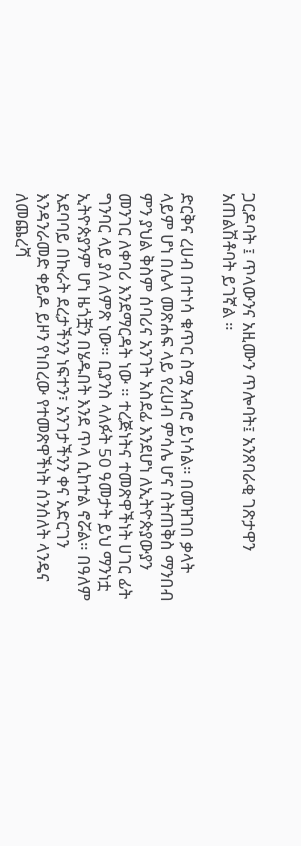ጋርዶባት ፤ ጥላውንና አዚሙን ጥሎባት፤ አንጸባራቂ ገጽታዋን አጠልሽቶባት ይገኛል ።

ድርቅና ረሀብ በተነሳ ቁጥር ስሟ አብሮ ይነሳል። በመዝገበ ቃላት ላይም ሆነ በሌላ መጽሐፍ ላይ የረሀብ ምሳሌ ሆና ስትጠቅስ ማንበብ ምን ያህል ቅስም ሰባሪና አንገት አስደፊ እንደሆነ ለኢትዮጵያውያን መንገር ለቀባሪ እንደማርዳት ነው ። ተረጅነትና ተመጽዋችነት ሀገር ፊት ግንባር ላይ ያለ ለምጽ ነው። ቢያንስ ላለፉት 50 ዓመታት ይህ ማንነቷ ኢትዮጵያንም ሆነ ዜጎቿን በሄዱበት እንደ ጥላ ሲከተል ኖሯል። በዓለም አደባባይ በኩራት ደረታችንን ነፍተን፣ አንገታችንን ቀና አድርገን እንዳንራመድ ቀይዶ ይዞን የነበረው የተመጽዋችነት ሰንሰለት ላንዴና ለመጨረሻ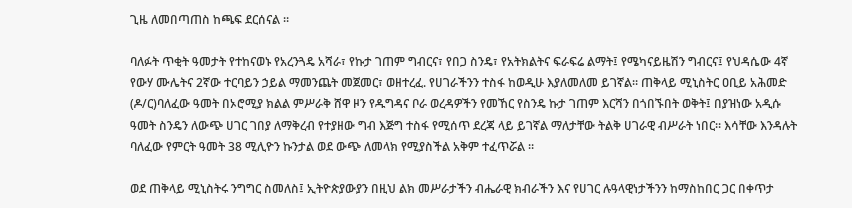ጊዜ ለመበጣጠስ ከጫፍ ደርሰናል ።

ባለፉት ጥቂት ዓመታት የተከናወኑ የአረንጓዴ አሻራ፣ የኩታ ገጠም ግብርና፣ የበጋ ስንዴ፣ የአትክልትና ፍራፍሬ ልማት፤ የሜካናይዜሽን ግብርና፤ የህዳሴው 4ኛ የውሃ ሙሌትና 2ኛው ተርባይን ኃይል ማመንጨት መጀመር፣ ወዘተረፈ. የሀገራችንን ተስፋ ከወዲሁ እያለመለመ ይገኛል። ጠቅላይ ሚኒስትር ዐቢይ አሕመድ (ዶ/ር)ባለፈው ዓመት በኦሮሚያ ክልል ምሥራቅ ሸዋ ዞን የዱግዳና ቦራ ወረዳዎችን የመኸር የስንዴ ኩታ ገጠም እርሻን በጎበኙበት ወቅት፤ በያዝነው አዲሱ ዓመት ስንዴን ለውጭ ሀገር ገበያ ለማቅረብ የተያዘው ግብ እጅግ ተስፋ የሚሰጥ ደረጃ ላይ ይገኛል ማለታቸው ትልቅ ሀገራዊ ብሥራት ነበር። እሳቸው እንዳሉት ባለፈው የምርት ዓመት 38 ሚሊዮን ኩንታል ወደ ውጭ ለመላክ የሚያስችል አቅም ተፈጥሯል ።

ወደ ጠቅላይ ሚኒስትሩ ንግግር ስመለስ፤ ኢትዮጵያውያን በዚህ ልክ መሥራታችን ብሔራዊ ክብራችን እና የሀገር ሉዓላዊነታችንን ከማስከበር ጋር በቀጥታ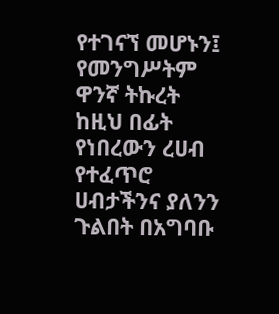የተገናኘ መሆኑን፤ የመንግሥትም ዋንኛ ትኩረት ከዚህ በፊት የነበረውን ረሀብ የተፈጥሮ ሀብታችንና ያለንን ጉልበት በአግባቡ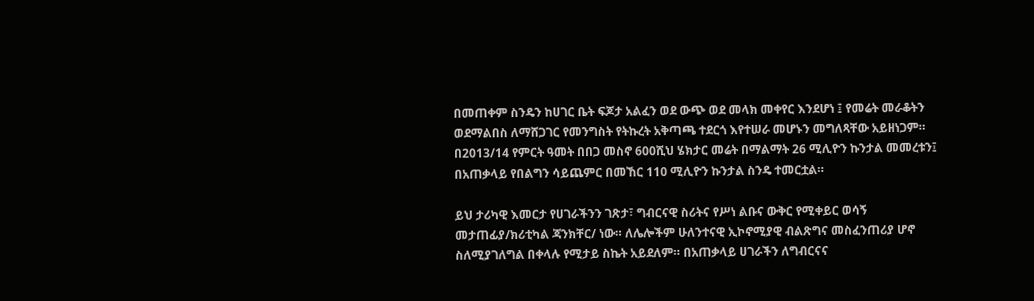በመጠቀም ስንዴን ከሀገር ቤት ፍጆታ አልፈን ወደ ውጭ ወደ መላክ መቀየር እንደሆነ ፤ የመሬት መራቆትን ወደማልበስ ለማሸጋገር የመንግስት የትኩረት አቅጣጫ ተደርጎ እየተሠራ መሆኑን መግለጻቸው አይዘነጋም። በ2013/14 የምርት ዓመት በበጋ መስኖ 600ሺህ ሄክታር መሬት በማልማት 26 ሚሊዮን ኩንታል መመረቱን፤ በአጠቃላይ የበልግን ሳይጨምር በመኸር 110 ሚሊዮን ኩንታል ስንዴ ተመርቷል።

ይህ ታሪካዊ እመርታ የሀገራችንን ገጽታ፣ ግብርናዊ ስሪትና የሥነ ልቡና ውቅር የሚቀይር ወሳኝ መታጠፊያ/ክሪቲካል ጃንክቸር/ ነው። ለሌሎችም ሁለንተናዊ ኢኮኖሚያዊ ብልጽግና መስፈንጠሪያ ሆኖ ስለሚያገለግል በቀላሉ የሚታይ ስኬት አይደለም። በአጠቃላይ ሀገራችን ለግብርናና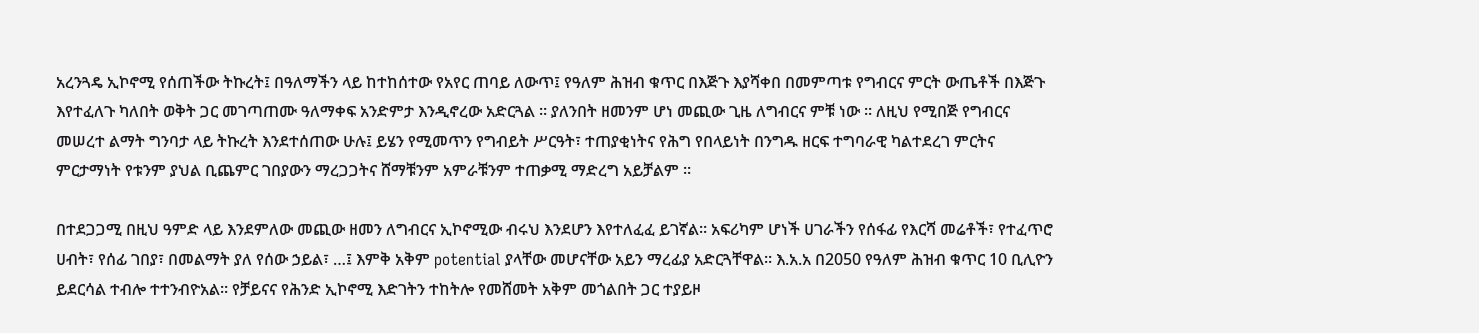አረንጓዴ ኢኮኖሚ የሰጠችው ትኩረት፤ በዓለማችን ላይ ከተከሰተው የአየር ጠባይ ለውጥ፤ የዓለም ሕዝብ ቁጥር በእጅጉ እያሻቀበ በመምጣቱ የግብርና ምርት ውጤቶች በእጅጉ እየተፈለጉ ካለበት ወቅት ጋር መገጣጠሙ ዓለማቀፍ አንድምታ እንዲኖረው አድርጓል ። ያለንበት ዘመንም ሆነ መጪው ጊዜ ለግብርና ምቹ ነው ። ለዚህ የሚበጅ የግብርና መሠረተ ልማት ግንባታ ላይ ትኩረት እንደተሰጠው ሁሉ፤ ይሄን የሚመጥን የግብይት ሥርዓት፣ ተጠያቂነትና የሕግ የበላይነት በንግዱ ዘርፍ ተግባራዊ ካልተደረገ ምርትና ምርታማነት የቱንም ያህል ቢጨምር ገበያውን ማረጋጋትና ሸማቹንም አምራቹንም ተጠቃሚ ማድረግ አይቻልም ።

በተደጋጋሚ በዚህ ዓምድ ላይ እንደምለው መጪው ዘመን ለግብርና ኢኮኖሚው ብሩህ እንደሆን እየተለፈፈ ይገኛል። አፍሪካም ሆነች ሀገራችን የሰፋፊ የእርሻ መሬቶች፣ የተፈጥሮ ሀብት፣ የሰፊ ገበያ፣ በመልማት ያለ የሰው ኃይል፣ …፤ እምቅ አቅም potential ያላቸው መሆናቸው አይን ማረፊያ አድርጓቸዋል። እ.አ.አ በ2050 የዓለም ሕዝብ ቁጥር 10 ቢሊዮን ይደርሳል ተብሎ ተተንብዮአል። የቻይናና የሕንድ ኢኮኖሚ እድገትን ተከትሎ የመሸመት አቅም መጎልበት ጋር ተያይዞ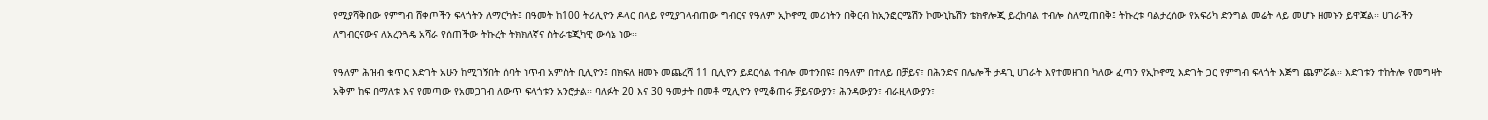የሚያሻቅበው የምግብ ሸቀጦችን ፍላጎትን ለማርካት፤ በዓመት ከ100 ትሪሊዮን ዶላር በላይ የሚያገላብጠው ግብርና የዓለም ኢኮኖሚ መሪነትን በቅርብ ከኢንፎርሜሽን ኮሙኒኬሽን ቴክኖሎጂ ይረከባል ተብሎ ስለሚጠበቅ፤ ትኩረቱ ባልታረሰው የአፍሪካ ድንግል መሬት ላይ መሆኑ ዘመኑን ይዋጃል። ሀገራችን ለግብርናውና ለአረንጓዴ አሻራ የሰጠችው ትኩረት ትክክለኛና ስትራቴጂካዊ ውሳኔ ነው።

የዓለም ሕዝብ ቁጥር እድገት አሁን ከሚገኝበት ሰባት ነጥብ አምስት ቢሊዮን፤ በክፍለ ዘመኑ መጨረሻ 11 ቢሊዮን ይደርሳል ተብሎ መተንበዩ፤ በዓለም በተለይ በቻይና፣ በሕንድና በሌሎች ታዳጊ ሀገራት እየተመዘገበ ካለው ፈጣን የኢኮኖሚ እድገት ጋር የምግብ ፍላጎት እጅግ ጨምሯል። እድገቱን ተከትሎ የመግዛት አቅም ከፍ በማለቱ እና የመጣው የአመጋገብ ለውጥ ፍላጎቱን አንሮታል። ባለፉት 20 እና 30 ዓመታት በመቶ ሚሊዮን የሚቆጠሩ ቻይናውያን፣ ሕንዳውያን፣ ብራዚላውያን፣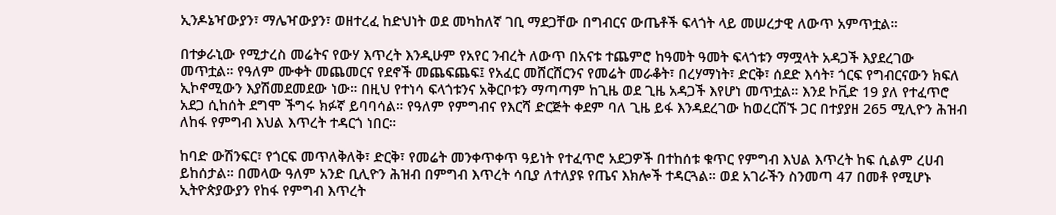ኢንዶኔዣውያን፣ ማሌዣውያን፣ ወዘተረፈ ከድህነት ወደ መካከለኛ ገቢ ማደጋቸው በግብርና ውጤቶች ፍላጎት ላይ መሠረታዊ ለውጥ አምጥቷል።

በተቃራኒው የሚታረስ መሬትና የውሃ እጥረት እንዲሁም የአየር ንብረት ለውጥ በአናቱ ተጨምሮ ከዓመት ዓመት ፍላጎቱን ማሟላት አዳጋች እያደረገው መጥቷል። የዓለም ሙቀት መጨመርና የደኖች መጨፍጨፍ፤ የአፈር መሸርሸርንና የመሬት መራቆት፣ በረሃማነት፣ ድርቅ፣ ሰደድ እሳት፣ ጎርፍ የግብርናውን ክፍለ ኢኮኖሚውን እያሽመደመደው ነው። በዚህ የተነሳ ፍላጎቱንና አቅርቦቱን ማጣጣም ከጊዜ ወደ ጊዜ አዳጋች እየሆነ መጥቷል። እንደ ኮቪድ 19 ያለ የተፈጥሮ አደጋ ሲከሰት ደግሞ ችግሩ ክፉኛ ይባባሳል። የዓለም የምግብና የእርሻ ድርጅት ቀደም ባለ ጊዜ ይፋ እንዳደረገው ከወረርሽኙ ጋር በተያያዘ 265 ሚሊዮን ሕዝብ ለከፋ የምግብ እህል እጥረት ተዳርጎ ነበር።

ከባድ ውሽንፍር፣ የጎርፍ መጥለቅለቅ፣ ድርቅ፣ የመሬት መንቀጥቀጥ ዓይነት የተፈጥሮ አደጋዎች በተከሰቱ ቁጥር የምግብ እህል እጥረት ከፍ ሲልም ረሀብ ይከሰታል። በመላው ዓለም አንድ ቢሊዮን ሕዝብ በምግብ እጥረት ሳቢያ ለተለያዩ የጤና እክሎች ተዳርጓል። ወደ አገራችን ስንመጣ 47 በመቶ የሚሆኑ ኢትዮጵያውያን የከፋ የምግብ እጥረት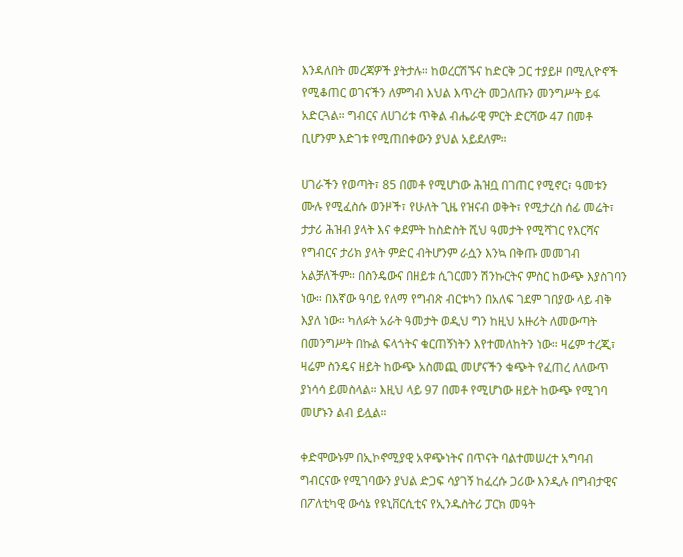እንዳለበት መረጃዎች ያትታሉ። ከወረርሽኙና ከድርቅ ጋር ተያይዞ በሚሊዮኖች የሚቆጠር ወገናችን ለምግብ እህል እጥረት መጋለጡን መንግሥት ይፋ አድርጓል። ግብርና ለሀገሪቱ ጥቅል ብሔራዊ ምርት ድርሻው 47 በመቶ ቢሆንም እድገቱ የሚጠበቀውን ያህል አይደለም።

ሀገራችን የወጣት፣ 85 በመቶ የሚሆነው ሕዝቧ በገጠር የሚኖር፣ ዓመቱን ሙሉ የሚፈስሱ ወንዞች፣ የሁለት ጊዜ የዝናብ ወቅት፣ የሚታረስ ሰፊ መሬት፣ ታታሪ ሕዝብ ያላት እና ቀደምት ከስድስት ሺህ ዓመታት የሚሻገር የእርሻና የግብርና ታሪክ ያላት ምድር ብትሆንም ራሷን እንኳ በቅጡ መመገብ አልቻለችም። በስንዴውና በዘይቱ ሲገርመን ሽንኩርትና ምስር ከውጭ እያስገባን ነው። በእኛው ዓባይ የለማ የግብጽ ብርቱካን በአለፍ ገደም ገበያው ላይ ብቅ እያለ ነው። ካለፉት አራት ዓመታት ወዲህ ግን ከዚህ አዙሪት ለመውጣት በመንግሥት በኩል ፍላጎትና ቁርጠኝነትን እየተመለከትን ነው። ዛሬም ተረጂ፣ ዛሬም ስንዴና ዘይት ከውጭ አስመጪ መሆናችን ቁጭት የፈጠረ ለለውጥ ያነሳሳ ይመስላል። እዚህ ላይ 97 በመቶ የሚሆነው ዘይት ከውጭ የሚገባ መሆኑን ልብ ይሏል።

ቀድሞውኑም በኢኮኖሚያዊ አዋጭነትና በጥናት ባልተመሠረተ አግባብ ግብርናው የሚገባውን ያህል ድጋፍ ሳያገኝ ከፈረሱ ጋሪው እንዲሉ በግብታዊና በፖለቲካዊ ውሳኔ የዩኒቨርሲቲና የኢንዱስትሪ ፓርክ መዓት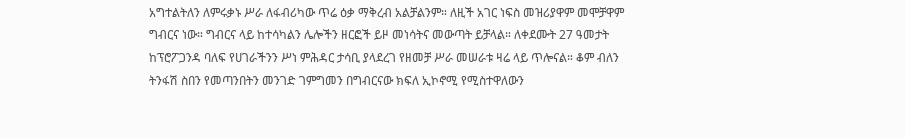አግተልትለን ለምሩቃኑ ሥራ ለፋብሪካው ጥሬ ዕቃ ማቅረብ አልቻልንም። ለዚች አገር ነፍስ መዝሪያዋም መሞቻዋም ግብርና ነው። ግብርና ላይ ከተሳካልን ሌሎችን ዘርፎች ይዞ መነሳትና መውጣት ይቻላል። ለቀደሙት 27 ዓመታት ከፕሮፖጋንዳ ባለፍ የሀገራችንን ሥነ ምሕዳር ታሳቢ ያላደረገ የዘመቻ ሥራ መሠራቱ ዛሬ ላይ ጥሎናል። ቆም ብለን ትንፋሽ ስበን የመጣንበትን መንገድ ገምግመን በግብርናው ክፍለ ኢኮኖሚ የሚስተዋለውን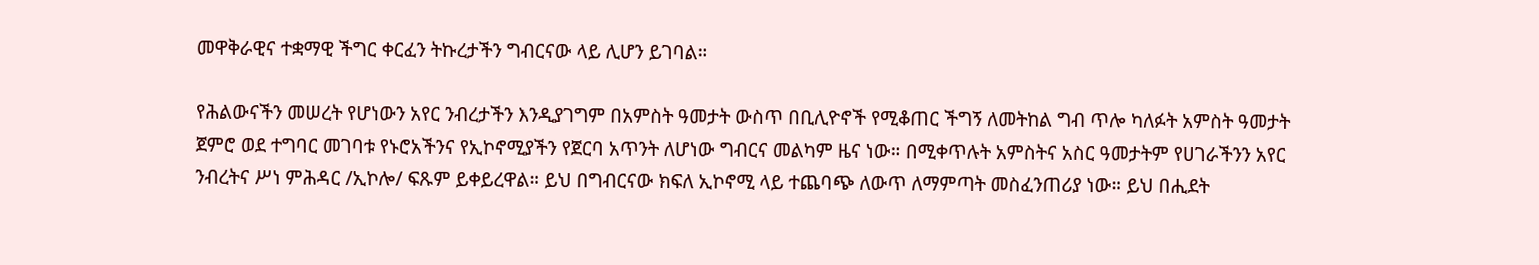መዋቅራዊና ተቋማዊ ችግር ቀርፈን ትኩረታችን ግብርናው ላይ ሊሆን ይገባል።

የሕልውናችን መሠረት የሆነውን አየር ንብረታችን እንዲያገግም በአምስት ዓመታት ውስጥ በቢሊዮኖች የሚቆጠር ችግኝ ለመትከል ግብ ጥሎ ካለፉት አምስት ዓመታት ጀምሮ ወደ ተግባር መገባቱ የኑሮአችንና የኢኮኖሚያችን የጀርባ አጥንት ለሆነው ግብርና መልካም ዜና ነው። በሚቀጥሉት አምስትና አስር ዓመታትም የሀገራችንን አየር ንብረትና ሥነ ምሕዳር /ኢኮሎ/ ፍጹም ይቀይረዋል። ይህ በግብርናው ክፍለ ኢኮኖሚ ላይ ተጨባጭ ለውጥ ለማምጣት መስፈንጠሪያ ነው። ይህ በሒደት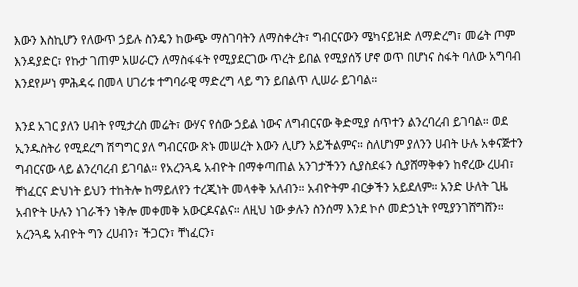እውን እስኪሆን የለውጥ ኃይሉ ስንዴን ከውጭ ማስገባትን ለማስቀረት፣ ግብርናውን ሜካናይዝድ ለማድረግ፣ መሬት ጦም እንዳያድር፣ የኩታ ገጠም አሠራርን ለማስፋፋት የሚያደርገው ጥረት ይበል የሚያሰኝ ሆኖ ወጥ በሆነና ስፋት ባለው አግባብ እንደየሥነ ምሕዳሩ በመላ ሀገሪቱ ተግባራዊ ማድረግ ላይ ግን ይበልጥ ሊሠራ ይገባል።

እንደ አገር ያለን ሀብት የሚታረስ መሬት፣ ውሃና የሰው ኃይል ነውና ለግብርናው ቅድሚያ ሰጥተን ልንረባረብ ይገባል። ወደ ኢንዱስትሪ የሚደረግ ሽግግር ያለ ግብርናው ጽኑ መሠረት እውን ሊሆን አይችልምና። ስለሆነም ያለንን ሀብት ሁሉ አቀናጅተን ግብርናው ላይ ልንረባረብ ይገባል። የአረንጓዴ አብዮት በማቀጣጠል አንገታችንን ሲያስደፋን ሲያሸማቅቀን ከኖረው ረሀብ፣ ቸነፈርና ድህነት ይህን ተከትሎ ከማይለየን ተረጂነት መላቀቅ አለብን። አብዮትም ብርቃችን አይደለም። አንድ ሁለት ጊዜ አብዮት ሁሉን ነገራችን ነቅሎ መቀመቅ አውርዶናልና። ለዚህ ነው ቃሉን ስንሰማ እንደ ኮሶ መድኃኒት የሚያንገሸግሸን። አረንጓዴ አብዮት ግን ረሀብን፣ ችጋርን፣ ቸነፈርን፣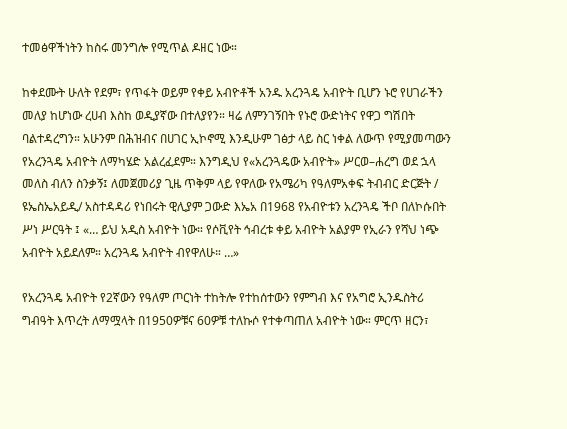ተመፅዋችነትን ከስሩ መንግሎ የሚጥል ዶዘር ነው።

ከቀደሙት ሁለት የደም፣ የጥፋት ወይም የቀይ አብዮቶች አንዱ አረንጓዴ አብዮት ቢሆን ኑሮ የሀገራችን መለያ ከሆነው ረሀብ እስከ ወዲያኛው በተለያየን። ዛሬ ለምንገኝበት የኑሮ ውድነትና የዋጋ ግሽበት ባልተዳረግን። አሁንም በሕዝብና በሀገር ኢኮኖሚ እንዲሁም ገፅታ ላይ ስር ነቀል ለውጥ የሚያመጣውን የአረንጓዴ አብዮት ለማካሄድ አልረፈደም። እንግዲህ የ«አረንጓዴው አብዮት» ሥርወ–ሐረግ ወደ ኋላ መለስ ብለን ስንቃኝ፤ ለመጀመሪያ ጊዜ ጥቅም ላይ የዋለው የአሜሪካ የዓለምአቀፍ ትብብር ድርጅት / ዩኤስኤአይዲ/ አስተዳዳሪ የነበሩት ዊሊያም ጋውድ እኤአ በ1968 የአብዮቱን አረንጓዴ ችቦ በለኮሱበት ሥነ ሥርዓት ፤ «… ይህ አዲስ አብዮት ነው። የሶቪየት ኅብረቱ ቀይ አብዮት አልያም የኢራን የሻህ ነጭ አብዮት አይደለም። አረንጓዴ አብዮት ብየዋለሁ። …»

የአረንጓዴ አብዮት የ2ኛውን የዓለም ጦርነት ተከትሎ የተከሰተውን የምግብ እና የአግሮ ኢንዱስትሪ ግብዓት እጥረት ለማሟላት በ1950ዎቹና 60ዎቹ ተለኩሶ የተቀጣጠለ አብዮት ነው። ምርጥ ዘርን፣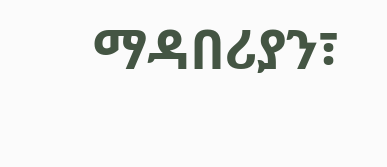ማዳበሪያን፣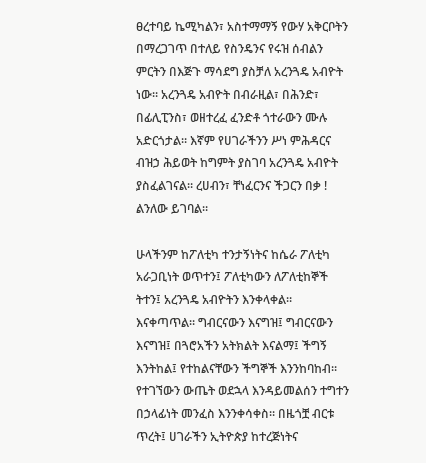ፀረተባይ ኬሚካልን፣ አስተማማኝ የውሃ አቅርቦትን በማረጋገጥ በተለይ የስንዴንና የሩዝ ሰብልን ምርትን በእጅጉ ማሳደግ ያስቻለ አረንጓዴ አብዮት ነው። አረንጓዴ አብዮት በብራዚል፣ በሕንድ፣ በፊሊፒንስ፣ ወዘተረፈ ፈንድቶ ጎተራውን ሙሉ አድርጎታል። እኛም የሀገራችንን ሥነ ምሕዳርና ብዝኃ ሕይወት ከግምት ያስገባ አረንጓዴ አብዮት ያስፈልገናል። ረሀብን፣ ቸነፈርንና ችጋርን በቃ ! ልንለው ይገባል።

ሁላችንም ከፖለቲካ ተንታኝነትና ከሴራ ፖለቲካ አራጋቢነት ወጥተን፤ ፖለቲካውን ለፖለቲከኞች ትተን፤ አረንጓዴ አብዮትን እንቀላቀል። እናቀጣጥል። ግብርናውን እናግዝ፤ ግብርናውን እናግዝ፤ በጓሮአችን አትክልት እናልማ፤ ችግኝ እንትከል፤ የተከልናቸውን ችግኞች እንንከባከብ። የተገኘውን ውጤት ወደኋላ እንዳይመልሰን ተግተን በኃላፊነት መንፈስ እንንቀሳቀስ። በዜጎቿ ብርቱ ጥረት፤ ሀገራችን ኢትዮጵያ ከተረጅነትና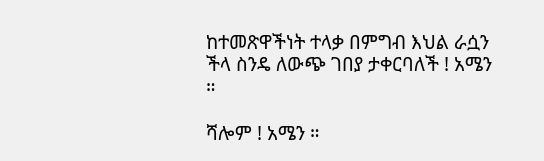ከተመጽዋችነት ተላቃ በምግብ እህል ራሷን ችላ ስንዴ ለውጭ ገበያ ታቀርባለች ! አሜን ።

ሻሎም ! አሜን ።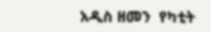አዲስ ዘመን  የካቲት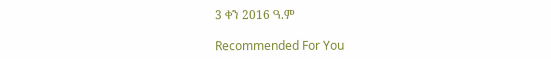3 ቀን 2016 ዓ.ም

Recommended For You